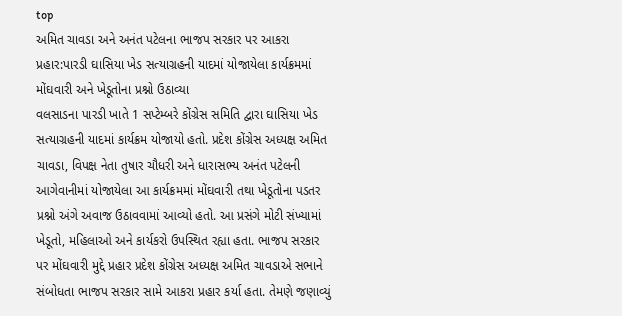top
અમિત ચાવડા અને અનંત પટેલના ભાજપ સરકાર પર આકરા પ્રહાર:પારડી ઘાસિયા ખેડ સત્યાગ્રહની યાદમાં યોજાયેલા કાર્યક્રમમાં મોંઘવારી અને ખેડૂતોના પ્રશ્નો ઉઠાવ્યા
વલસાડના પારડી ખાતે 1 સપ્ટેમ્બરે કોંગ્રેસ સમિતિ દ્વારા ઘાસિયા ખેડ સત્યાગ્રહની યાદમાં કાર્યક્રમ યોજાયો હતો. પ્રદેશ કોંગ્રેસ અધ્યક્ષ અમિત ચાવડા, વિપક્ષ નેતા તુષાર ચૌધરી અને ધારાસભ્ય અનંત પટેલની આગેવાનીમાં યોજાયેલા આ કાર્યક્રમમાં મોંઘવારી તથા ખેડૂતોના પડતર પ્રશ્નો અંગે અવાજ ઉઠાવવામાં આવ્યો હતો. આ પ્રસંગે મોટી સંખ્યામાં ખેડૂતો, મહિલાઓ અને કાર્યકરો ઉપસ્થિત રહ્યા હતા. ભાજપ સરકાર પર મોંઘવારી મુદ્દે પ્રહાર પ્રદેશ કોંગ્રેસ અધ્યક્ષ અમિત ચાવડાએ સભાને સંબોધતા ભાજપ સરકાર સામે આકરા પ્રહાર કર્યા હતા. તેમણે જણાવ્યું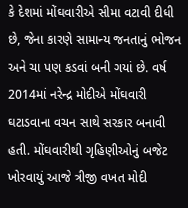કે દેશમાં મોંઘવારીએ સીમા વટાવી દીધી છે, જેના કારણે સામાન્ય જનતાનું ભોજન અને ચા પણ કડવાં બની ગયાં છે. વર્ષ 2014માં નરેન્દ્ર મોદીએ મોંઘવારી ઘટાડવાના વચન સાથે સરકાર બનાવી હતી. મોંઘવારીથી ગૃહિણીઓનું બજેટ ખોરવાયું આજે ત્રીજી વખત મોદી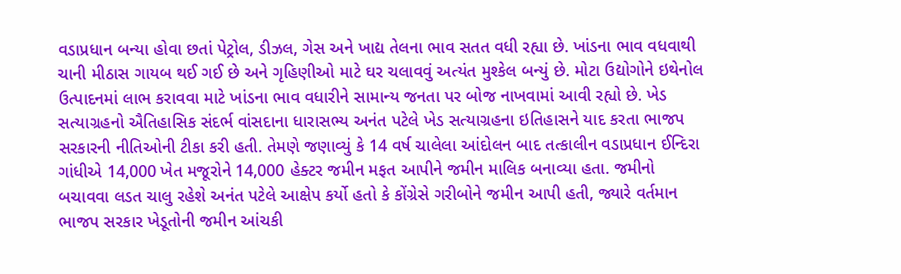વડાપ્રધાન બન્યા હોવા છતાં પેટ્રોલ, ડીઝલ, ગેસ અને ખાદ્ય તેલના ભાવ સતત વધી રહ્યા છે. ખાંડના ભાવ વધવાથી ચાની મીઠાસ ગાયબ થઈ ગઈ છે અને ગૃહિણીઓ માટે ઘર ચલાવવું અત્યંત મુશ્કેલ બન્યું છે. મોટા ઉદ્યોગોને ઇથેનોલ ઉત્પાદનમાં લાભ કરાવવા માટે ખાંડના ભાવ વધારીને સામાન્ય જનતા પર બોજ નાખવામાં આવી રહ્યો છે. ખેડ સત્યાગ્રહનો ઐતિહાસિક સંદર્ભ વાંસદાના ધારાસભ્ય અનંત પટેલે ખેડ સત્યાગ્રહના ઇતિહાસને યાદ કરતા ભાજપ સરકારની નીતિઓની ટીકા કરી હતી. તેમણે જણાવ્યું કે 14 વર્ષ ચાલેલા આંદોલન બાદ તત્કાલીન વડાપ્રધાન ઈન્દિરા ગાંધીએ 14,000 ખેત મજૂરોને 14,000 હેક્ટર જમીન મફત આપીને જમીન માલિક બનાવ્યા હતા. જમીનો બચાવવા લડત ચાલુ રહેશે અનંત પટેલે આક્ષેપ કર્યો હતો કે કોંગ્રેસે ગરીબોને જમીન આપી હતી, જ્યારે વર્તમાન ભાજપ સરકાર ખેડૂતોની જમીન આંચકી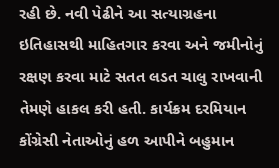રહી છે. નવી પેઢીને આ સત્યાગ્રહના ઇતિહાસથી માહિતગાર કરવા અને જમીનોનું રક્ષણ કરવા માટે સતત લડત ચાલુ રાખવાની તેમણે હાકલ કરી હતી. કાર્યક્રમ દરમિયાન કોંગ્રેસી નેતાઓનું હળ આપીને બહુમાન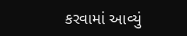કરવામાં આવ્યું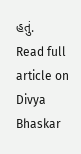હતું.
Read full article on Divya Bhaskar